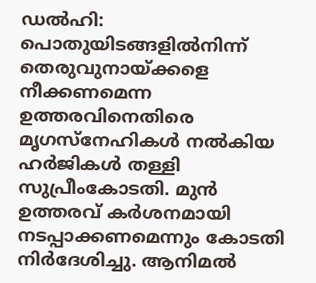ഡൽഹി: പൊതുയിടങ്ങളിൽനിന്ന് തെരുവുനായ്ക്കളെ നീക്കണമെന്ന ഉത്തരവിനെതിരെ മൃഗസ്നേഹികൾ നൽകിയ ഹർജികൾ തള്ളി സുപ്രീംകോടതി. മുൻ ഉത്തരവ് കർശനമായി നടപ്പാക്കണമെന്നും കോടതി നിർദേശിച്ചു. ആനിമൽ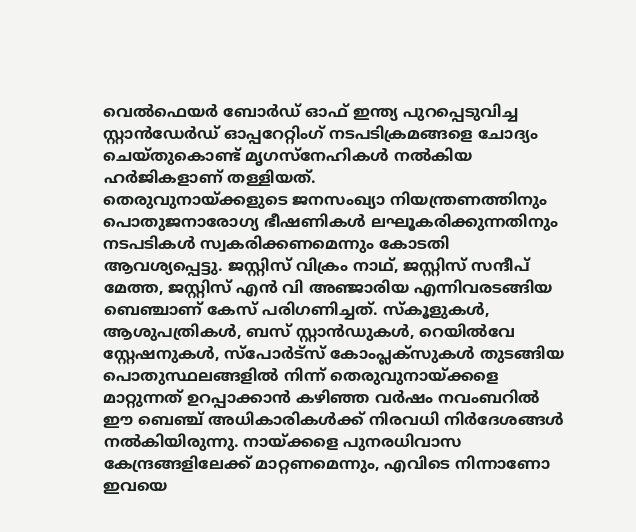വെൽഫെയർ ബോർഡ് ഓഫ് ഇന്ത്യ പുറപ്പെടുവിച്ച സ്റ്റാൻഡേർഡ് ഓപ്പറേറ്റിംഗ് നടപടിക്രമങ്ങളെ ചോദ്യം ചെയ്തുകൊണ്ട് മൃഗസ്നേഹികൾ നൽകിയ ഹർജികളാണ് തള്ളിയത്.
തെരുവുനായ്ക്കളുടെ ജനസംഖ്യാ നിയന്ത്രണത്തിനും പൊതുജനാരോഗ്യ ഭീഷണികൾ ലഘൂകരിക്കുന്നതിനും നടപടികൾ സ്വകരിക്കണമെന്നും കോടതി ആവശ്യപ്പെട്ടു. ജസ്റ്റിസ് വിക്രം നാഥ്, ജസ്റ്റിസ് സന്ദീപ് മേത്ത, ജസ്റ്റിസ് എൻ വി അഞ്ജാരിയ എന്നിവരടങ്ങിയ ബെഞ്ചാണ് കേസ് പരിഗണിച്ചത്. സ്കൂളുകൾ, ആശുപത്രികൾ, ബസ് സ്റ്റാൻഡുകൾ, റെയിൽവേ സ്റ്റേഷനുകൾ, സ്പോർട്സ് കോംപ്ലക്സുകൾ തുടങ്ങിയ പൊതുസ്ഥലങ്ങളിൽ നിന്ന് തെരുവുനായ്ക്കളെ മാറ്റുന്നത് ഉറപ്പാക്കാൻ കഴിഞ്ഞ വർഷം നവംബറിൽ ഈ ബെഞ്ച് അധികാരികൾക്ക് നിരവധി നിർദേശങ്ങൾ നൽകിയിരുന്നു. നായ്ക്കളെ പുനരധിവാസ കേന്ദ്രങ്ങളിലേക്ക് മാറ്റണമെന്നും, എവിടെ നിന്നാണോ ഇവയെ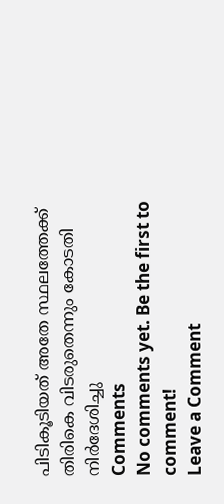പിടികൂടിയത് അതേ സ്ഥലത്തേക്ക് തിരികെ വിടരുതെന്നും കോടതി നിർദേശിച്ചു
Comments
No comments yet. Be the first to comment!
Leave a Comment